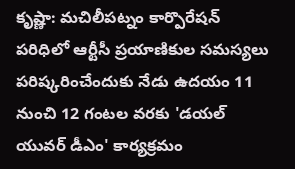కృష్ణా: మచిలీపట్నం కార్పొరేషన్ పరిధిలో ఆర్టీసీ ప్రయాణికుల సమస్యలు పరిష్కరించేందుకు నేడు ఉదయం 11 నుంచి 12 గంటల వరకు 'డయల్ యువర్ డీఎం' కార్యక్రమం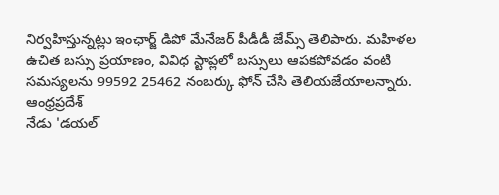నిర్వహిస్తున్నట్లు ఇంఛార్జ్ డిపో మేనేజర్ పీడీడీ జేమ్స్ తెలిపారు. మహిళల ఉచిత బస్సు ప్రయాణం, వివిధ స్టాప్లలో బస్సులు ఆపకపోవడం వంటి సమస్యలను 99592 25462 నంబర్కు ఫోన్ చేసి తెలియజేయాలన్నారు.
ఆంధ్రప్రదేశ్
నేడు 'డయల్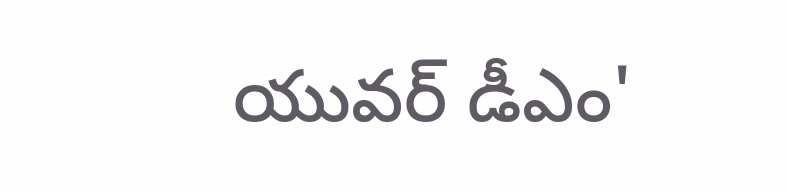యువర్ డీఎం'